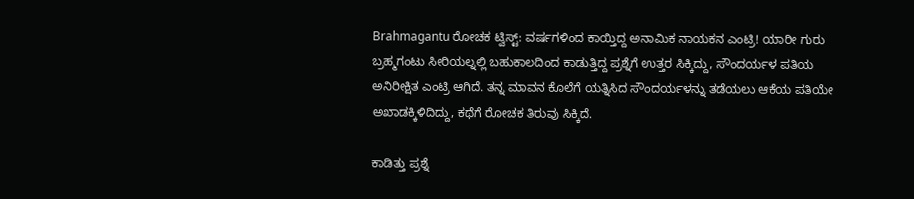Brahmagantu ರೋಚಕ ಟ್ವಿಸ್ಟ್: ವರ್ಷಗಳಿಂದ ಕಾಯ್ತಿದ್ದ ಅನಾಮಿಕ ನಾಯಕನ ಎಂಟ್ರಿ! ಯಾರೀ ಗುರು
ಬ್ರಹ್ಮಗಂಟು ಸೀರಿಯಲ್ನಲ್ಲಿ ಬಹುಕಾಲದಿಂದ ಕಾಡುತ್ತಿದ್ದ ಪ್ರಶ್ನೆಗೆ ಉತ್ತರ ಸಿಕ್ಕಿದ್ದು, ಸೌಂದರ್ಯಳ ಪತಿಯ ಅನಿರೀಕ್ಷಿತ ಎಂಟ್ರಿ ಆಗಿದೆ. ತನ್ನ ಮಾವನ ಕೊಲೆಗೆ ಯತ್ನಿಸಿದ ಸೌಂದರ್ಯಳನ್ನು ತಡೆಯಲು ಆಕೆಯ ಪತಿಯೇ ಅಖಾಡಕ್ಕಿಳಿದಿದ್ದು, ಕಥೆಗೆ ರೋಚಕ ತಿರುವು ಸಿಕ್ಕಿದೆ.

ಕಾಡಿತ್ತು ಪ್ರಶ್ನೆ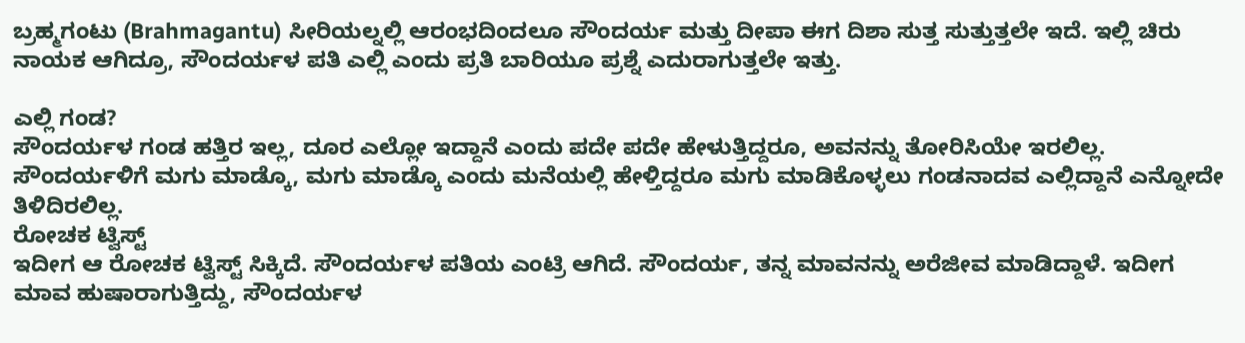ಬ್ರಹ್ಮಗಂಟು (Brahmagantu) ಸೀರಿಯಲ್ನಲ್ಲಿ ಆರಂಭದಿಂದಲೂ ಸೌಂದರ್ಯ ಮತ್ತು ದೀಪಾ ಈಗ ದಿಶಾ ಸುತ್ತ ಸುತ್ತುತ್ತಲೇ ಇದೆ. ಇಲ್ಲಿ ಚಿರು ನಾಯಕ ಆಗಿದ್ರೂ, ಸೌಂದರ್ಯಳ ಪತಿ ಎಲ್ಲಿ ಎಂದು ಪ್ರತಿ ಬಾರಿಯೂ ಪ್ರಶ್ನೆ ಎದುರಾಗುತ್ತಲೇ ಇತ್ತು.

ಎಲ್ಲಿ ಗಂಡ?
ಸೌಂದರ್ಯಳ ಗಂಡ ಹತ್ತಿರ ಇಲ್ಲ, ದೂರ ಎಲ್ಲೋ ಇದ್ದಾನೆ ಎಂದು ಪದೇ ಪದೇ ಹೇಳುತ್ತಿದ್ದರೂ, ಅವನನ್ನು ತೋರಿಸಿಯೇ ಇರಲಿಲ್ಲ. ಸೌಂದರ್ಯಳಿಗೆ ಮಗು ಮಾಡ್ಕೊ, ಮಗು ಮಾಡ್ಕೊ ಎಂದು ಮನೆಯಲ್ಲಿ ಹೇಳ್ತಿದ್ದರೂ ಮಗು ಮಾಡಿಕೊಳ್ಳಲು ಗಂಡನಾದವ ಎಲ್ಲಿದ್ದಾನೆ ಎನ್ನೋದೇ ತಿಳಿದಿರಲಿಲ್ಲ.
ರೋಚಕ ಟ್ವಿಸ್ಟ್
ಇದೀಗ ಆ ರೋಚಕ ಟ್ವಿಸ್ಟ್ ಸಿಕ್ಕಿದೆ. ಸೌಂದರ್ಯಳ ಪತಿಯ ಎಂಟ್ರಿ ಆಗಿದೆ. ಸೌಂದರ್ಯ, ತನ್ನ ಮಾವನನ್ನು ಅರೆಜೀವ ಮಾಡಿದ್ದಾಳೆ. ಇದೀಗ ಮಾವ ಹುಷಾರಾಗುತ್ತಿದ್ದು, ಸೌಂದರ್ಯಳ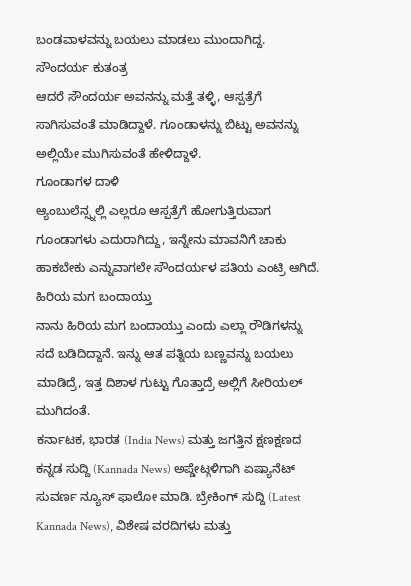ಬಂಡವಾಳವನ್ನು ಬಯಲು ಮಾಡಲು ಮುಂದಾಗಿದ್ದ.
ಸೌಂದರ್ಯ ಕುತಂತ್ರ
ಆದರೆ ಸೌಂದರ್ಯ ಅವನನ್ನು ಮತ್ತೆ ತಳ್ಳಿ, ಆಸ್ಪತ್ರೆಗೆ ಸಾಗಿಸುವಂತೆ ಮಾಡಿದ್ದಾಳೆ. ಗೂಂಡಾಳನ್ನು ಬಿಟ್ಟು ಅವನನ್ನು ಅಲ್ಲಿಯೇ ಮುಗಿಸುವಂತೆ ಹೇಳಿದ್ದಾಳೆ.
ಗೂಂಡಾಗಳ ದಾಳಿ
ಆ್ಯಂಬುಲೆನ್ಸ್ನಲ್ಲಿ ಎಲ್ಲರೂ ಆಸ್ಪತ್ರೆಗೆ ಹೋಗುತ್ತಿರುವಾಗ ಗೂಂಡಾಗಳು ಎದುರಾಗಿದ್ದು, ಇನ್ನೇನು ಮಾವನಿಗೆ ಚಾಕು ಹಾಕಬೇಕು ಎನ್ನುವಾಗಲೇ ಸೌಂದರ್ಯಳ ಪತಿಯ ಎಂಟ್ರಿ ಆಗಿದೆ.
ಹಿರಿಯ ಮಗ ಬಂದಾಯ್ತು
ನಾನು ಹಿರಿಯ ಮಗ ಬಂದಾಯ್ತು ಎಂದು ಎಲ್ಲಾ ರೌಡಿಗಳನ್ನು ಸದೆ ಬಡಿದಿದ್ದಾನೆ. ಇನ್ನು ಆತ ಪತ್ನಿಯ ಬಣ್ಣವನ್ನು ಬಯಲು ಮಾಡಿದ್ರೆ, ಇತ್ತ ದಿಶಾಳ ಗುಟ್ಟು ಗೊತ್ತಾದ್ರೆ ಅಲ್ಲಿಗೆ ಸೀರಿಯಲ್ ಮುಗಿದಂತೆ.
ಕರ್ನಾಟಕ, ಭಾರತ (India News) ಮತ್ತು ಜಗತ್ತಿನ ಕ್ಷಣಕ್ಷಣದ ಕನ್ನಡ ಸುದ್ದಿ (Kannada News) ಅಪ್ಡೇಟ್ಗಳಿಗಾಗಿ ಏಷ್ಯಾನೆಟ್ ಸುವರ್ಣ ನ್ಯೂಸ್ ಫಾಲೋ ಮಾಡಿ. ಬ್ರೇಕಿಂಗ್ ಸುದ್ದಿ (Latest Kannada News), ವಿಶೇಷ ವರದಿಗಳು ಮತ್ತು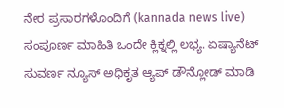ನೇರ ಪ್ರಸಾರಗಳೊಂದಿಗೆ (kannada news live) ಸಂಪೂರ್ಣ ಮಾಹಿತಿ ಒಂದೇ ಕ್ಲಿಕ್ನಲ್ಲಿ ಲಭ್ಯ. ಏಷ್ಯಾನೆಟ್ ಸುವರ್ಣ ನ್ಯೂಸ್ ಅಧಿಕೃತ ಆ್ಯಪ್ ಡೌನ್ಲೋಡ್ ಮಾಡಿ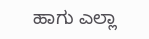ಹಾಗು ಎಲ್ಲಾ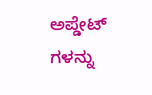ಅಪ್ಡೇಟ್ ಗಳನ್ನು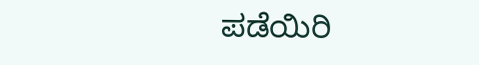ಪಡೆಯಿರಿ